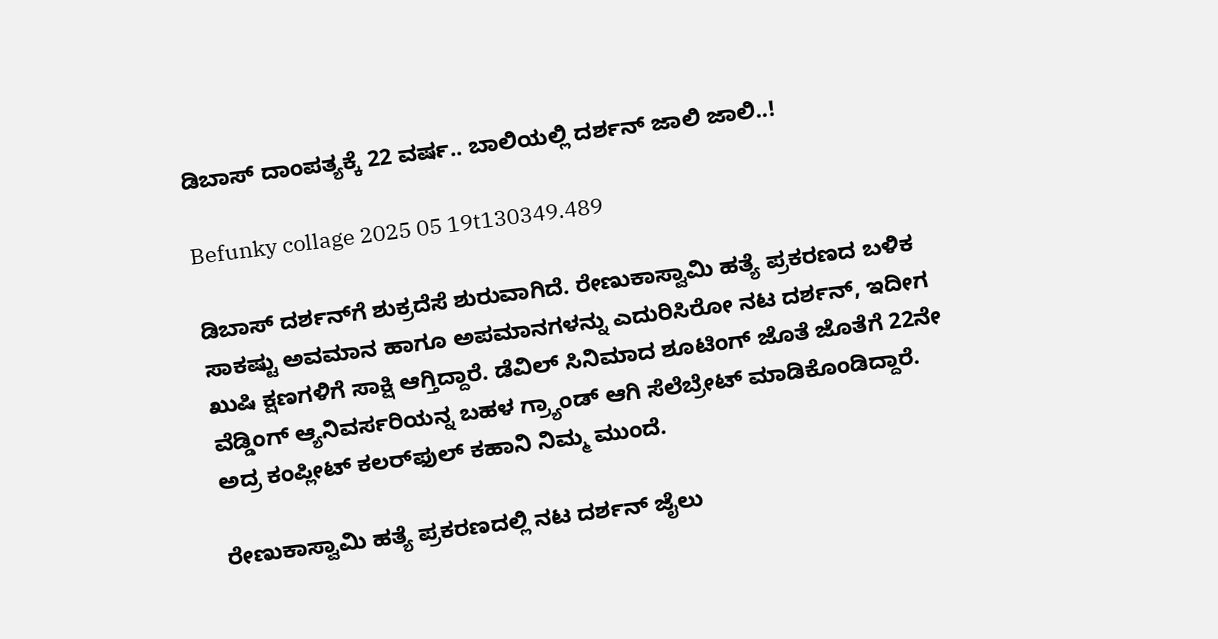ಡಿಬಾಸ್ ದಾಂಪತ್ಯಕ್ಕೆ 22 ವರ್ಷ.. ಬಾಲಿಯಲ್ಲಿ ದರ್ಶನ್ ಜಾಲಿ ಜಾಲಿ..!

Befunky collage 2025 05 19t130349.489

ಡಿಬಾಸ್ ದರ್ಶನ್‌ಗೆ ಶುಕ್ರದೆಸೆ ಶುರುವಾಗಿದೆ. ರೇಣುಕಾಸ್ವಾಮಿ ಹತ್ಯೆ ಪ್ರಕರಣದ ಬಳಿಕ ಸಾಕಷ್ಟು ಅವಮಾನ ಹಾಗೂ ಅಪಮಾನಗಳನ್ನು ಎದುರಿಸಿರೋ ನಟ ದರ್ಶನ್, ಇದೀಗ ಖುಷಿ ಕ್ಷಣಗಳಿಗೆ ಸಾಕ್ಷಿ ಆಗ್ತಿದ್ದಾರೆ. ಡೆವಿಲ್ ಸಿನಿಮಾದ ಶೂಟಿಂಗ್ ಜೊತೆ ಜೊತೆಗೆ 22ನೇ ವೆಡ್ಡಿಂಗ್ ಆ್ಯನಿವರ್ಸರಿಯನ್ನ ಬಹಳ ಗ್ರ್ಯಾಂಡ್ ಆಗಿ ಸೆಲೆಬ್ರೇಟ್ ಮಾಡಿಕೊಂಡಿದ್ದಾರೆ. ಅದ್ರ ಕಂಪ್ಲೀಟ್ ಕಲರ್‌ಫುಲ್ ಕಹಾನಿ ನಿಮ್ಮ ಮುಂದೆ.

ರೇಣುಕಾಸ್ವಾಮಿ ಹತ್ಯೆ ಪ್ರಕರಣದಲ್ಲಿ ನಟ ದರ್ಶನ್ ಜೈಲು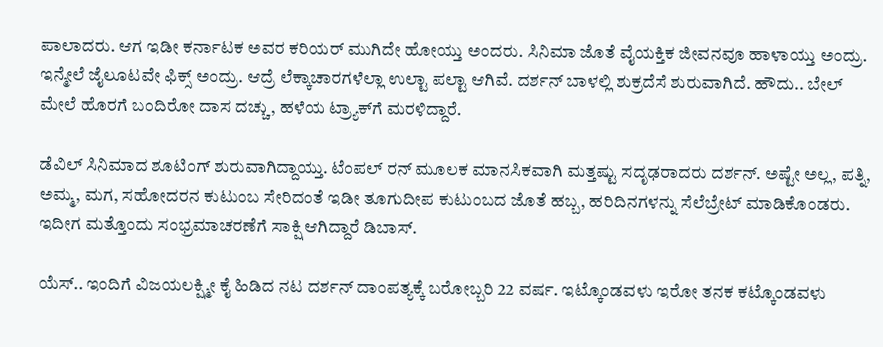ಪಾಲಾದರು. ಆಗ ಇಡೀ ಕರ್ನಾಟಕ ಅವರ ಕರಿಯರ್ ಮುಗಿದೇ ಹೋಯ್ತು ಅಂದರು. ಸಿನಿಮಾ ಜೊತೆ ವೈಯಕ್ತಿಕ ಜೀವನವೂ ಹಾಳಾಯ್ತು ಅಂದ್ರು. ಇನ್ಮೇಲೆ ಜೈಲೂಟವೇ ಫಿಕ್ಸ್ ಅಂದ್ರು. ಆದ್ರೆ ಲೆಕ್ಕಾಚಾರಗಳೆಲ್ಲಾ ಉಲ್ಟಾ ಪಲ್ಟಾ ಆಗಿವೆ. ದರ್ಶನ್ ಬಾಳಲ್ಲಿ ಶುಕ್ರದೆಸೆ ಶುರುವಾಗಿದೆ. ಹೌದು.. ಬೇಲ್ ಮೇಲೆ ಹೊರಗೆ ಬಂದಿರೋ ದಾಸ ದಚ್ಚು, ಹಳೆಯ ಟ್ರ್ಯಾಕ್‌ಗೆ ಮರಳಿದ್ದಾರೆ.

ಡೆವಿಲ್ ಸಿನಿಮಾದ ಶೂಟಿಂಗ್ ಶುರುವಾಗಿದ್ದಾಯ್ತು. ಟೆಂಪಲ್ ರನ್ ಮೂಲಕ ಮಾನಸಿಕವಾಗಿ ಮತ್ತಷ್ಟು ಸದೃಢರಾದರು ದರ್ಶನ್. ಅಷ್ಟೇ ಅಲ್ಲ, ಪತ್ನಿ, ಅಮ್ಮ, ಮಗ, ಸಹೋದರನ ಕುಟುಂಬ ಸೇರಿದಂತೆ ಇಡೀ ತೂಗುದೀಪ ಕುಟುಂಬದ ಜೊತೆ ಹಬ್ಬ, ಹರಿದಿನಗಳನ್ನು ಸೆಲೆಬ್ರೇಟ್ ಮಾಡಿಕೊಂಡರು. ಇದೀಗ ಮತ್ತೊಂದು ಸಂಭ್ರಮಾಚರಣೆಗೆ ಸಾಕ್ಷಿ ಆಗಿದ್ದಾರೆ ಡಿಬಾಸ್.

ಯೆಸ್.. ಇಂದಿಗೆ ವಿಜಯಲಕ್ಷ್ಮೀ ಕೈ ಹಿಡಿದ ನಟ ದರ್ಶನ್ ದಾಂಪತ್ಯಕ್ಕೆ ಬರೋಬ್ಬರಿ 22 ವರ್ಷ. ಇಟ್ಕೊಂಡವಳು ಇರೋ ತನಕ ಕಟ್ಕೊಂಡವಳು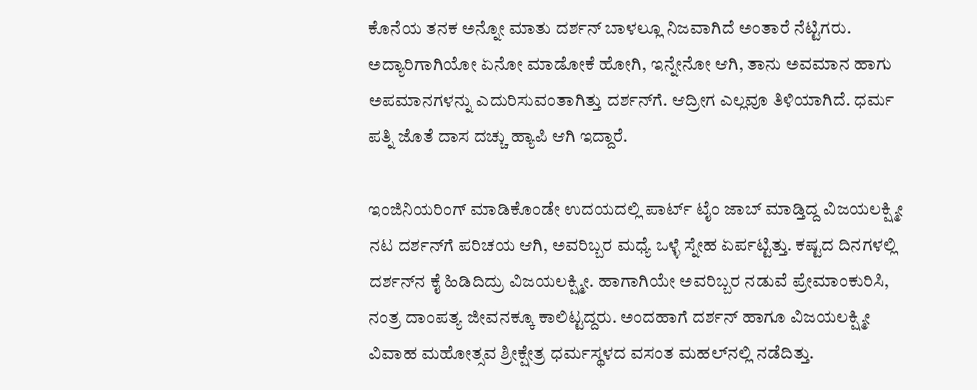ಕೊನೆಯ ತನಕ ಅನ್ನೋ ಮಾತು ದರ್ಶನ್ ಬಾಳಲ್ಲೂ ನಿಜವಾಗಿದೆ ಅಂತಾರೆ ನೆಟ್ಟಿಗರು. ಅದ್ಯಾರಿಗಾಗಿಯೋ ಏನೋ ಮಾಡೋಕೆ ಹೋಗಿ, ಇನ್ನೇನೋ ಆಗಿ, ತಾನು ಅವಮಾನ ಹಾಗು ಅಪಮಾನಗಳನ್ನು ಎದುರಿಸುವಂತಾಗಿತ್ತು ದರ್ಶನ್‌ಗೆ. ಆದ್ರೀಗ ಎಲ್ಲವೂ ತಿಳಿಯಾಗಿದೆ. ಧರ್ಮ ಪತ್ನಿ ಜೊತೆ ದಾಸ ದಚ್ಚು ಹ್ಯಾಪಿ ಆಗಿ ಇದ್ದಾರೆ.

ಇಂಜಿನಿಯರಿಂಗ್ ಮಾಡಿಕೊಂಡೇ ಉದಯದಲ್ಲಿ ಪಾರ್ಟ್ ಟೈಂ ಜಾಬ್ ಮಾಡ್ತಿದ್ದ ವಿಜಯಲಕ್ಷ್ಮೀ ನಟ ದರ್ಶನ್‌ಗೆ ಪರಿಚಯ ಆಗಿ, ಅವರಿಬ್ಬರ ಮಧ್ಯೆ ಒಳ್ಳೆ ಸ್ನೇಹ ಏರ್ಪಟ್ಟಿತ್ತು. ಕಷ್ಟದ ದಿನಗಳಲ್ಲಿ ದರ್ಶನ್‌ನ ಕೈ ಹಿಡಿದಿದ್ರು ವಿಜಯಲಕ್ಷ್ಮೀ. ಹಾಗಾಗಿಯೇ ಅವರಿಬ್ಬರ ನಡುವೆ ಪ್ರೇಮಾಂಕುರಿಸಿ, ನಂತ್ರ ದಾಂಪತ್ಯ ಜೀವನಕ್ಕೂ ಕಾಲಿಟ್ಟದ್ದರು. ಅಂದಹಾಗೆ ದರ್ಶನ್ ಹಾಗೂ ವಿಜಯಲಕ್ಷ್ಮೀ ವಿವಾಹ ಮಹೋತ್ಸವ ಶ್ರೀಕ್ಷೇತ್ರ ಧರ್ಮಸ್ಥಳದ ವಸಂತ ಮಹಲ್‌‌ನಲ್ಲಿ ನಡೆದಿತ್ತು.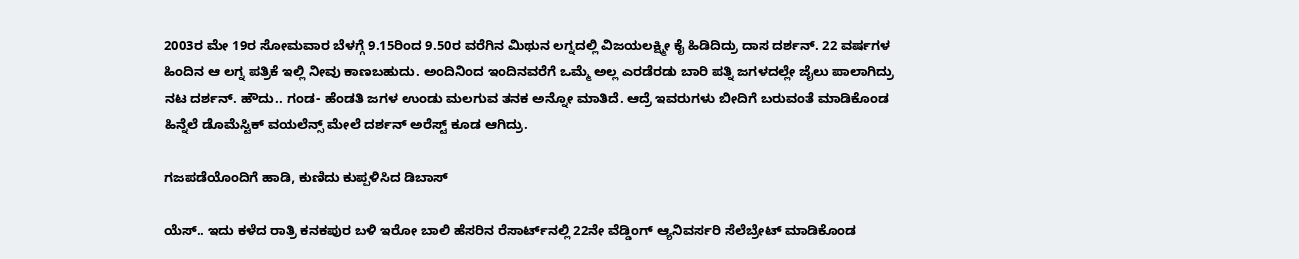2003ರ ಮೇ 19ರ ಸೋಮವಾರ ಬೆಳಗ್ಗೆ 9.15ರಿಂದ 9.50ರ ವರೆಗಿನ ಮಿಥುನ ಲಗ್ನದಲ್ಲಿ ವಿಜಯಲಕ್ಷ್ಮೀ ಕೈ ಹಿಡಿದಿದ್ರು ದಾಸ ದರ್ಶನ್. 22 ವರ್ಷಗಳ ಹಿಂದಿನ ಆ ಲಗ್ನ ಪತ್ರಿಕೆ ಇಲ್ಲಿ ನೀವು ಕಾಣಬಹುದು. ಅಂದಿನಿಂದ ಇಂದಿನವರೆಗೆ ಒಮ್ಮೆ ಅಲ್ಲ ಎರಡೆರಡು ಬಾರಿ ಪತ್ನಿ ಜಗಳದಲ್ಲೇ ಜೈಲು ಪಾಲಾಗಿದ್ರು ನಟ ದರ್ಶನ್. ಹೌದು.. ಗಂಡ- ಹೆಂಡತಿ ಜಗಳ ಉಂಡು ಮಲಗುವ ತನಕ ಅನ್ನೋ ಮಾತಿದೆ. ಆದ್ರೆ ಇವರುಗಳು ಬೀದಿಗೆ ಬರುವಂತೆ ಮಾಡಿಕೊಂಡ ಹಿನ್ನೆಲೆ ಡೊಮೆಸ್ಟಿಕ್ ವಯಲೆನ್ಸ್ ಮೇಲೆ ದರ್ಶನ್ ಅರೆಸ್ಟ್ ಕೂಡ ಆಗಿದ್ರು.

ಗಜಪಡೆಯೊಂದಿಗೆ ಹಾಡಿ, ಕುಣಿದು ಕುಪ್ಪಳಿಸಿದ ಡಿಬಾಸ್

ಯೆಸ್.. ಇದು ಕಳೆದ ರಾತ್ರಿ ಕನಕಪುರ ಬಳಿ ಇರೋ ಬಾಲಿ ಹೆಸರಿನ ರೆಸಾರ್ಟ್‌ನಲ್ಲಿ 22ನೇ ವೆಡ್ಡಿಂಗ್ ಆ್ಯನಿವರ್ಸರಿ ಸೆಲೆಬ್ರೇಟ್ ಮಾಡಿಕೊಂಡ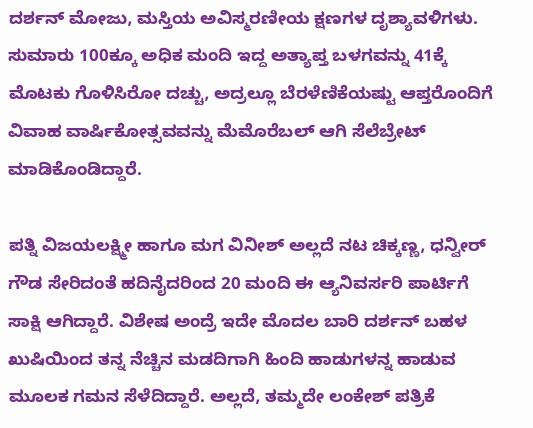ದರ್ಶನ್‌‌ ಮೋಜು, ಮಸ್ತಿಯ ಅವಿಸ್ಮರಣೀಯ ಕ್ಷಣಗಳ ದೃಶ್ಯಾವಳಿಗಳು. ಸುಮಾರು 100ಕ್ಕೂ ಅಧಿಕ ಮಂದಿ ಇದ್ದ ಅತ್ಯಾಪ್ತ ಬಳಗವನ್ನು 41ಕ್ಕೆ ಮೊಟಕು ಗೊಳಿಸಿರೋ ದಚ್ಚು, ಅದ್ರಲ್ಲೂ ಬೆರಳೆಣಿಕೆಯಷ್ಟು ಆಪ್ತರೊಂದಿಗೆ ವಿವಾಹ ವಾರ್ಷಿಕೋತ್ಸವವನ್ನು ಮೆಮೊರೆಬಲ್ ಆಗಿ ಸೆಲೆಬ್ರೇಟ್ ಮಾಡಿಕೊಂಡಿದ್ದಾರೆ.

ಪತ್ನಿ ವಿಜಯಲಕ್ಷ್ಮೀ ಹಾಗೂ ಮಗ ವಿನೀಶ್ ಅಲ್ಲದೆ ನಟ ಚಿಕ್ಕಣ್ಣ, ಧನ್ವೀರ್ ಗೌಡ ಸೇರಿದಂತೆ ಹದಿನೈದರಿಂದ 20 ಮಂದಿ ಈ ಆ್ಯನಿವರ್ಸರಿ ಪಾರ್ಟಿಗೆ ಸಾಕ್ಷಿ ಆಗಿದ್ದಾರೆ. ವಿಶೇಷ ಅಂದ್ರೆ ಇದೇ ಮೊದಲ ಬಾರಿ ದರ್ಶನ್ ಬಹಳ ಖುಷಿಯಿಂದ ತನ್ನ ನೆಚ್ಚಿನ ಮಡದಿಗಾಗಿ ಹಿಂದಿ ಹಾಡುಗಳನ್ನ ಹಾಡುವ ಮೂಲಕ ಗಮನ ಸೆಳೆದಿದ್ದಾರೆ. ಅಲ್ಲದೆ, ತಮ್ಮದೇ ಲಂಕೇಶ್ ಪತ್ರಿಕೆ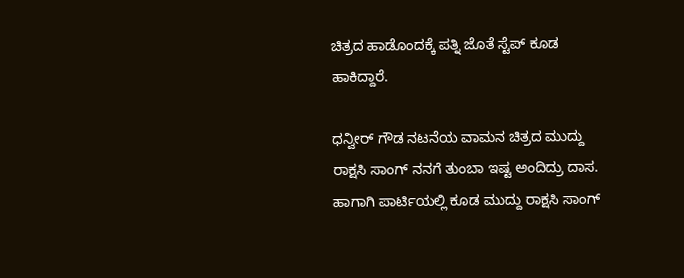ಚಿತ್ರದ ಹಾಡೊಂದಕ್ಕೆ ಪತ್ನಿ ಜೊತೆ ಸ್ಟೆಪ್ ಕೂಡ ಹಾಕಿದ್ದಾರೆ.

ಧನ್ವೀರ್ ಗೌಡ ನಟನೆಯ ವಾಮನ ಚಿತ್ರದ ಮುದ್ದು ರಾಕ್ಷಸಿ ಸಾಂಗ್ ನನಗೆ ತುಂಬಾ ಇಷ್ಟ ಅಂದಿದ್ರು ದಾಸ. ಹಾಗಾಗಿ ಪಾರ್ಟಿಯಲ್ಲಿ ಕೂಡ ಮುದ್ದು ರಾಕ್ಷಸಿ ಸಾಂಗ್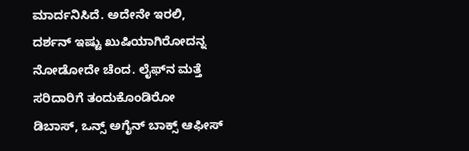ಮಾರ್ದನಿಸಿದೆ. ಅದೇನೇ ಇರಲಿ, ದರ್ಶನ್ ಇಷ್ಟು ಖುಷಿಯಾಗಿರೋದನ್ನ ನೋಡೋದೇ ಚೆಂದ. ಲೈಫ್‌ನ ಮತ್ತೆ ಸರಿದಾರಿಗೆ ತಂದುಕೊಂಡಿರೋ ಡಿಬಾಸ್, ಒನ್ಸ್ ಅಗೈನ್ ಬಾಕ್ಸ್ ಆಫೀಸ್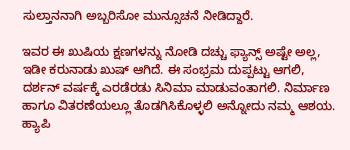ಸುಲ್ತಾನನಾಗಿ ಅಬ್ಬರಿಸೋ ಮುನ್ಸೂಚನೆ ನೀಡಿದ್ದಾರೆ.

ಇವರ ಈ ಖುಷಿಯ ಕ್ಷಣಗಳನ್ನು ನೋಡಿ ದಚ್ಚು ಫ್ಯಾನ್ಸ್ ಅಷ್ಟೇ ಅಲ್ಲ, ಇಡೀ ಕರುನಾಡು ಖುಷ್ ಆಗಿದೆ. ಈ ಸಂಭ್ರಮ ದುಪ್ಪಟ್ಟು ಆಗಲಿ, ದರ್ಶನ್ ವರ್ಷಕ್ಕೆ ಎರಡೆರಡು ಸಿನಿಮಾ ಮಾಡುವಂತಾಗಲಿ. ನಿರ್ಮಾಣ ಹಾಗೂ ವಿತರಣೆಯಲ್ಲೂ ತೊಡಗಿಸಿಕೊಳ್ಳಲಿ ಅನ್ನೋದು ನಮ್ಮ ಆಶಯ. ಹ್ಯಾಪಿ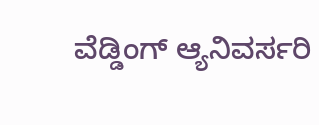ವೆಡ್ಡಿಂಗ್ ಆ್ಯನಿವರ್ಸರಿ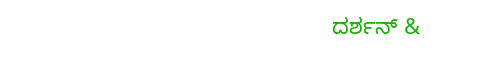ದರ್ಶನ್ &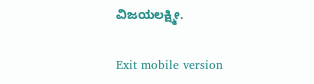ವಿಜಯಲಕ್ಷ್ಮೀ.

Exit mobile version